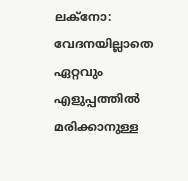ലക്നോ: വേദനയില്ലാതെ ഏറ്റവും എളുപ്പത്തിൽ മരിക്കാനുള്ള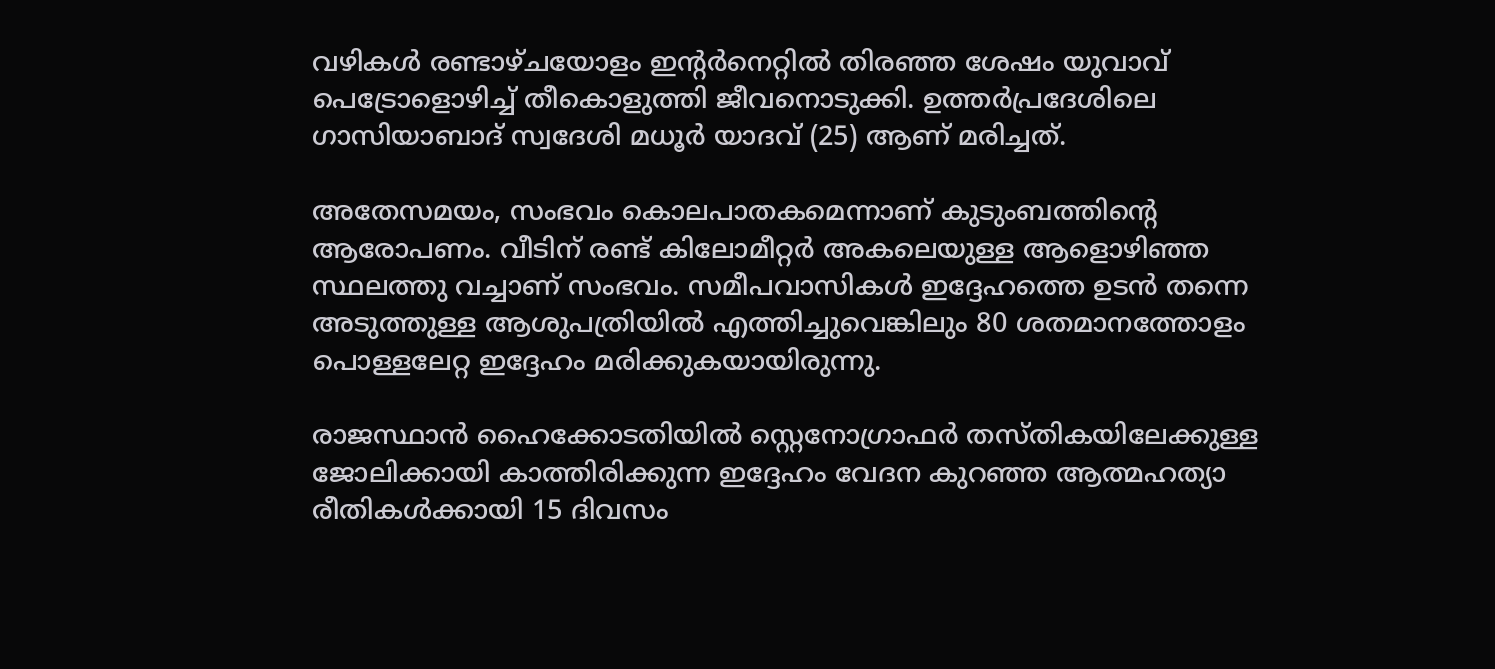വഴികൾ രണ്ടാഴ്ചയോളം ഇന്‍റർനെറ്റിൽ തിരഞ്ഞ ശേഷം യുവാവ് പെട്രോളൊഴിച്ച് തീകൊളുത്തി ജീവനൊടുക്കി. ഉത്തർപ്രദേശിലെ ഗാസിയാബാദ് സ്വദേശി മധൂർ യാദവ് (25) ആണ് മരിച്ചത്.

അതേസമയം, സംഭവം കൊലപാതകമെന്നാണ് കുടുംബത്തിന്‍റെ ആരോപണം. വീടിന് രണ്ട് കിലോമീറ്റർ അകലെയുള്ള ആളൊഴിഞ്ഞ സ്ഥലത്തു വച്ചാണ് സംഭവം. സമീപവാസികൾ ഇദ്ദേഹത്തെ ഉടൻ തന്നെ അടുത്തുള്ള ആശുപത്രിയിൽ എത്തിച്ചുവെങ്കിലും 80 ശതമാനത്തോളം പൊള്ളലേറ്റ ഇദ്ദേഹം മരിക്കുകയായിരുന്നു.

രാജസ്ഥാൻ ഹൈക്കോടതിയിൽ സ്റ്റെനോഗ്രാഫർ തസ്തികയിലേക്കുള്ള ജോലിക്കായി കാത്തിരിക്കുന്ന ഇദ്ദേഹം വേദന കുറഞ്ഞ ആത്മഹത്യാ രീതികൾക്കായി 15 ദിവസം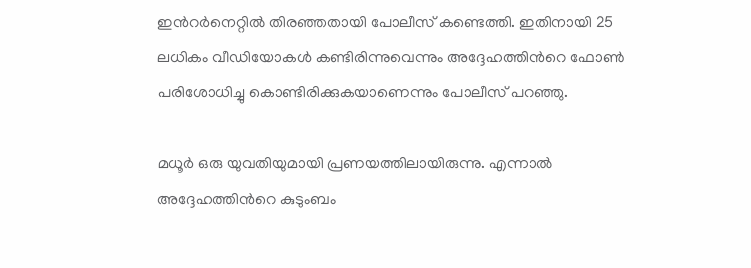ഇന്‍റർനെറ്റിൽ തിരഞ്ഞതായി പോലീസ് കണ്ടെത്തി. ഇതിനായി 25 ലധികം വീഡിയോകൾ കണ്ടിരിന്നുവെന്നും അദ്ദേഹത്തിന്‍റെ ഫോൺ പരിശോധിച്ചു കൊണ്ടിരിക്കുകയാണെന്നും പോലീസ് പറഞ്ഞു.

മധൂർ ഒരു യുവതിയുമായി പ്രണയത്തിലായിരുന്നു. എന്നാൽ അദ്ദേഹത്തിന്‍റെ കുടുംബം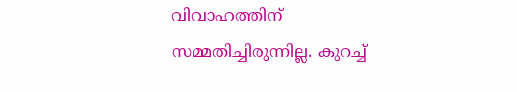വിവാഹത്തിന് സമ്മതിച്ചിരുന്നില്ല. കുറച്ച്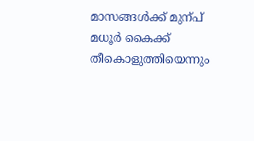മാസങ്ങൾക്ക് മുന്പ് മധൂർ കൈക്ക് തീകൊളുത്തിയെന്നും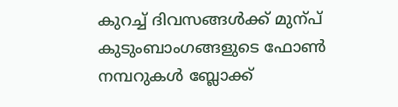കുറച്ച് ദിവസങ്ങൾക്ക് മുന്പ് കുടുംബാംഗങ്ങളുടെ ഫോൺ നമ്പറുകൾ ബ്ലോക്ക്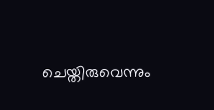ചെയ്തിരുവെന്നും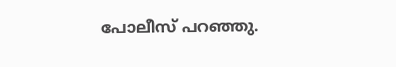പോലീസ് പറഞ്ഞു.